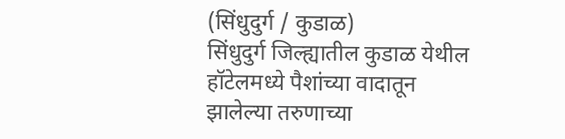(सिंधुदुर्ग / कुडाळ)
सिंधुदुर्ग जिल्ह्यातील कुडाळ येथील हॉटेलमध्ये पैशांच्या वादातून झालेल्या तरुणाच्या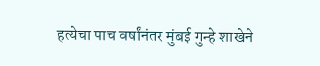हत्येचा पाच वर्षांनंतर मुंबई गुन्हे शाखेने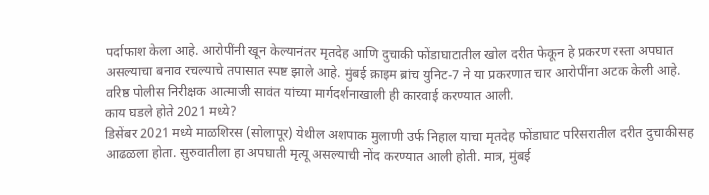पर्दाफाश केला आहे. आरोपींनी खून केल्यानंतर मृतदेह आणि दुचाकी फोंडाघाटातील खोल दरीत फेकून हे प्रकरण रस्ता अपघात असल्याचा बनाव रचल्याचे तपासात स्पष्ट झाले आहे. मुंबई क्राइम ब्रांच युनिट-7 ने या प्रकरणात चार आरोपींना अटक केली आहे. वरिष्ठ पोलीस निरीक्षक आत्माजी सावंत यांच्या मार्गदर्शनाखाली ही कारवाई करण्यात आली.
काय घडले होते 2021 मध्ये?
डिसेंबर 2021 मध्ये माळशिरस (सोलापूर) येथील अशपाक मुलाणी उर्फ निहाल याचा मृतदेह फोंडाघाट परिसरातील दरीत दुचाकीसह आढळला होता. सुरुवातीला हा अपघाती मृत्यू असल्याची नोंद करण्यात आली होती. मात्र, मुंबई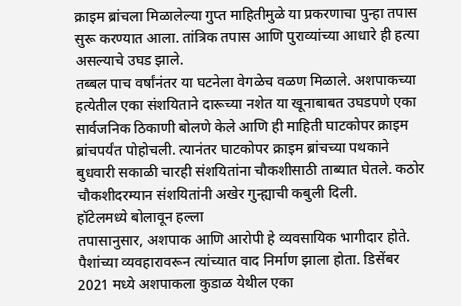क्राइम ब्रांचला मिळालेल्या गुप्त माहितीमुळे या प्रकरणाचा पुन्हा तपास सुरू करण्यात आला. तांत्रिक तपास आणि पुराव्यांच्या आधारे ही हत्या असल्याचे उघड झाले.
तब्बल पाच वर्षांनंतर या घटनेला वेगळेच वळण मिळाले. अशपाकच्या हत्येतील एका संशयिताने दारूच्या नशेत या खूनाबाबत उघडपणे एका सार्वजनिक ठिकाणी बोलणे केले आणि ही माहिती घाटकोपर क्राइम ब्रांचपर्यंत पोहोचली. त्यानंतर घाटकोपर क्राइम ब्रांचच्या पथकाने बुधवारी सकाळी चारही संशयितांना चौकशीसाठी ताब्यात घेतले. कठोर चौकशीदरम्यान संशयितांनी अखेर गुन्ह्याची कबुली दिली.
हॉटेलमध्ये बोलावून हल्ला
तपासानुसार, अशपाक आणि आरोपी हे व्यवसायिक भागीदार होते. पैशांच्या व्यवहारावरून त्यांच्यात वाद निर्माण झाला होता. डिसेंबर 2021 मध्ये अशपाकला कुडाळ येथील एका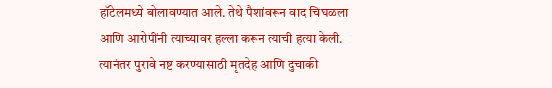हॉटेलमध्ये बोलावण्यात आले. तेथे पैशांवरून वाद चिघळला आणि आरोपींनी त्याच्यावर हल्ला करून त्याची हत्या केली. त्यानंतर पुरावे नष्ट करण्यासाठी मृतदेह आणि दुचाकी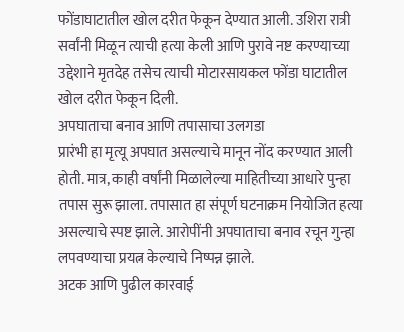फोंडाघाटातील खोल दरीत फेकून देण्यात आली. उशिरा रात्री सर्वांनी मिळून त्याची हत्या केली आणि पुरावे नष्ट करण्याच्या उद्देशाने मृतदेह तसेच त्याची मोटारसायकल फोंडा घाटातील खोल दरीत फेकून दिली.
अपघाताचा बनाव आणि तपासाचा उलगडा
प्रारंभी हा मृत्यू अपघात असल्याचे मानून नोंद करण्यात आली होती. मात्र, काही वर्षांनी मिळालेल्या माहितीच्या आधारे पुन्हा तपास सुरू झाला. तपासात हा संपूर्ण घटनाक्रम नियोजित हत्या असल्याचे स्पष्ट झाले. आरोपींनी अपघाताचा बनाव रचून गुन्हा लपवण्याचा प्रयत्न केल्याचे निष्पन्न झाले.
अटक आणि पुढील कारवाई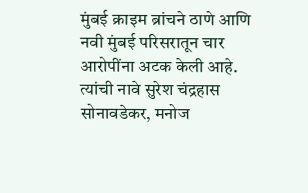मुंबई क्राइम ब्रांचने ठाणे आणि नवी मुंबई परिसरातून चार आरोपींना अटक केली आहे. त्यांची नावे सुरेश चंद्रहास सोनावडेकर, मनोज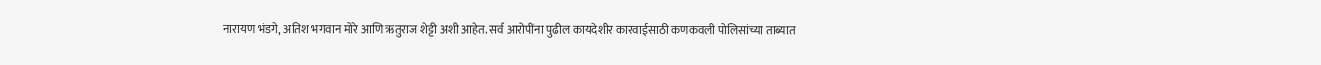नारायण भंडगे, अतिश भगवान मोरे आणि ऋतुराज शेट्टी अशी आहेत. सर्व आरोपींना पुढील कायदेशीर कारवाईसाठी कणकवली पोलिसांच्या ताब्यात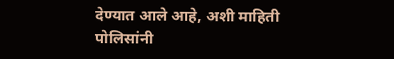देण्यात आले आहे, अशी माहिती पोलिसांनी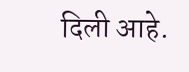दिली आहे.